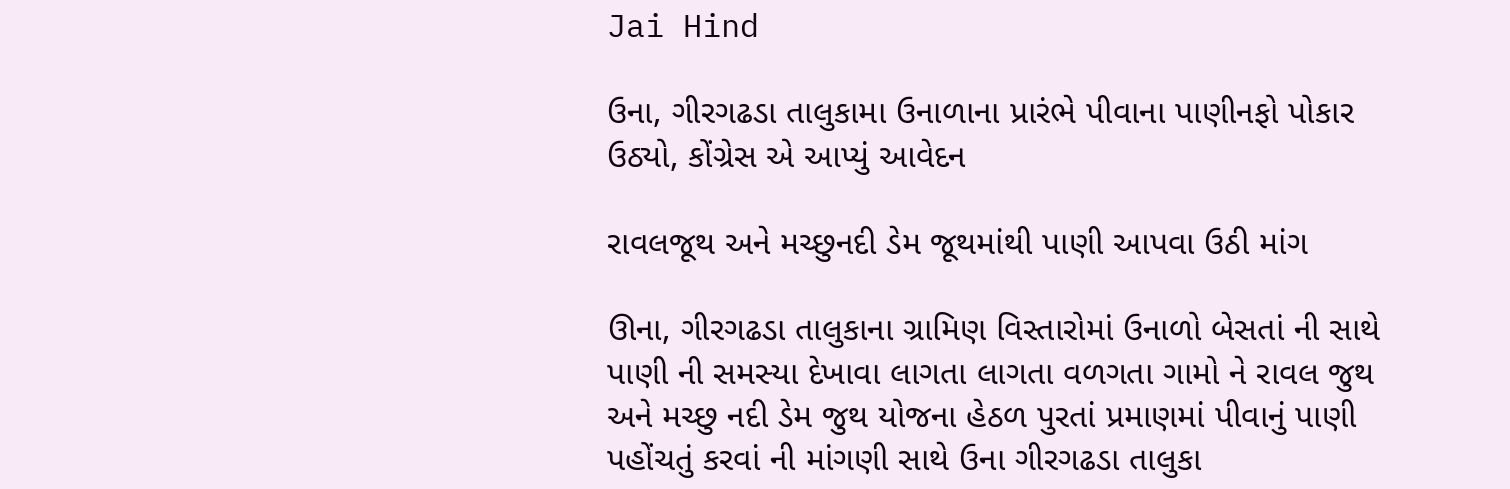Jai Hind

ઉના, ગીરગઢડા તાલુકામા ઉનાળાના પ્રારંભે પીવાના પાણીનફો પોકાર ઉઠ્યો, કોંગ્રેસ એ આપ્યું આવેદન

રાવલજૂથ અને મચ્છુનદી ડેમ જૂથમાંથી પાણી આપવા ઉઠી માંગ

ઊના, ગીરગઢડા તાલુકાના ગ્રામિણ વિસ્તારોમાં ઉનાળો બેસતાં ની સાથે પાણી ની સમસ્યા દેખાવા લાગતા લાગતા વળગતા ગામો ને રાવલ જુથ અને મચ્છુ નદી ડેમ જુથ યોજના હેઠળ પુરતાં પ્રમાણમાં પીવાનું પાણી પહોંચતું કરવાં ની માંગણી સાથે ઉના ગીરગઢડા તાલુકા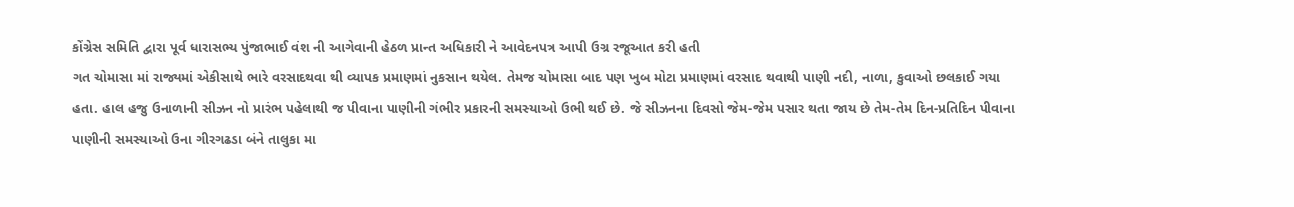કોંગ્રેસ સમિતિ દ્વારા પૂર્વ ધારાસભ્ય પુંજાભાઈ વંશ ની આગેવાની હેઠળ પ્રાન્ત અધિકારી ને આવેદનપત્ર આપી ઉગ્ર રજૂઆત કરી હતી
ગત ચોમાસા માં રાજ્યમાં એકીસાથે ભારે વરસાદથવા થી વ્યાપક પ્રમાણમાં નુકસાન થયેલ. તેમજ ચોમાસા બાદ પણ ખુબ મોટા પ્રમાણમાં વરસાદ થવાથી પાણી નદી, નાળા, કુવાઓ છલકાઈ ગયા હતા. હાલ હજુ ઉનાળાની સીઝન નો પ્રારંભ પહેલાથી જ પીવાના પાણીની ગંભીર પ્રકારની સમસ્યાઓ ઉભી થઈ છે. જે સીઝનના દિવસો જેમ-જેમ પસાર થતા જાય છે તેમ-તેમ દિન-પ્રતિદિન પીવાના પાણીની સમસ્યાઓ ઉના ગીરગઢડા બંને તાલુકા મા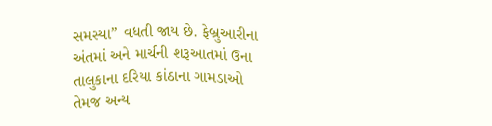સમસ્યા” વધતી જાય છે. ફેબ્રુઆરીના અંતમાં અને માર્ચની શરૂઆતમાં ઉના તાલુકાના દરિયા કાંઠાના ગામડાઓ તેમજ અન્ય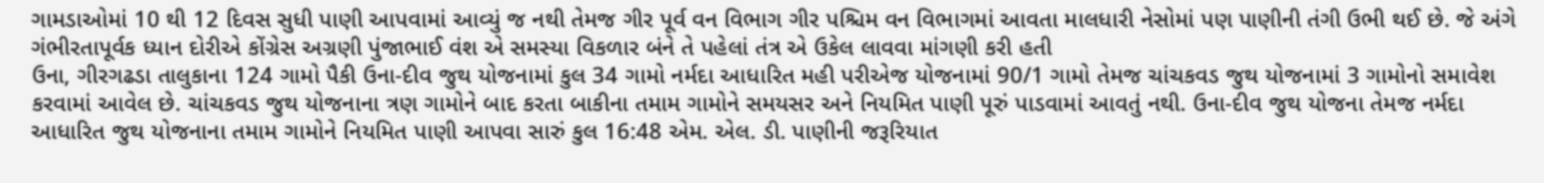ગામડાઓમાં 10 થી 12 દિવસ સુધી પાણી આપવામાં આવ્યું જ નથી તેમજ ગીર પૂર્વ વન વિભાગ ગીર પશ્ચિમ વન વિભાગમાં આવતા માલધારી નેસોમાં પણ પાણીની તંગી ઉભી થઈ છે. જે અંગે ગંભીરતાપૂર્વક ધ્યાન દોરીએ કોંગ્રેસ અગ્રણી પુંજાભાઈ વંશ એ સમસ્યા વિકળાર બંને તે પહેલાં તંત્ર એ ઉકેલ લાવવા માંગણી કરી હતી
ઉના, ગીરગઢડા તાલુકાના 124 ગામો પૈકી ઉના-દીવ જુથ યોજનામાં કુલ 34 ગામો નર્મદા આધારિત મહી પરીએજ યોજનામાં 90/1 ગામો તેમજ ચાંચકવડ જુથ યોજનામાં 3 ગામોનો સમાવેશ કરવામાં આવેલ છે. ચાંચકવડ જુથ યોજનાના ત્રણ ગામોને બાદ કરતા બાકીના તમામ ગામોને સમયસર અને નિયમિત પાણી પૂરું પાડવામાં આવતું નથી. ઉના-દીવ જુથ યોજના તેમજ નર્મદા આધારિત જુથ યોજનાના તમામ ગામોને નિયમિત પાણી આપવા સારું કુલ 16:48 એમ. એલ. ડી. પાણીની જરૂરિયાત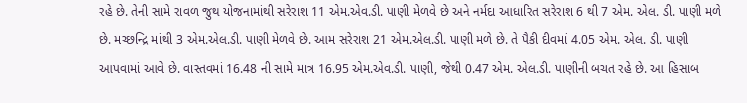રહે છે. તેની સામે રાવળ જુથ યોજનામાંથી સરેરાશ 11 એમ.એવ.ડી. પાણી મેળવે છે અને નર્મદા આધારિત સરેરાશ 6 થી 7 એમ. એલ. ડી. પાણી મળે છે. મચ્છન્દ્રિ માંથી 3 એમ.એલ.ડી. પાણી મેળવે છે. આમ સરેરાશ 21 એમ.એલ.ડી. પાણી મળે છે. તે પૈકી દીવમાં 4.05 એમ. એલ. ડી. પાણી આપવામાં આવે છે. વાસ્તવમાં 16.48 ની સામે માત્ર 16.95 એમ.એવ.ડી. પાણી, જેથી 0.47 એમ. એલ.ડી. પાણીની બચત રહે છે. આ હિસાબ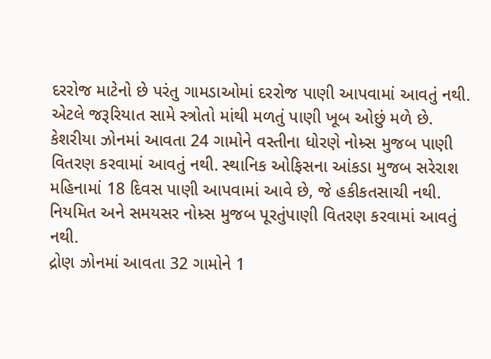દરરોજ માટેનો છે પરંતુ ગામડાઓમાં દરરોજ પાણી આપવામાં આવતું નથી. એટલે જરૂરિયાત સામે સ્ત્રોતો માંથી મળતું પાણી ખૂબ ઓછું મળે છે.
કેશરીયા ઝોનમાં આવતા 24 ગામોને વસ્તીના ધોરણે નોમ્ર્સ મુજબ પાણી વિતરણ કરવામાં આવતું નથી. સ્થાનિક ઓફિસના આંકડા મુજબ સરેરાશ મહિનામાં 18 દિવસ પાણી આપવામાં આવે છે, જે હકીકતસાચી નથી. નિયમિત અને સમયસર નોમ્ર્સ મુજબ પૂરતુંપાણી વિતરણ કરવામાં આવતું નથી.
દ્રોણ ઝોનમાં આવતા 32 ગામોને 1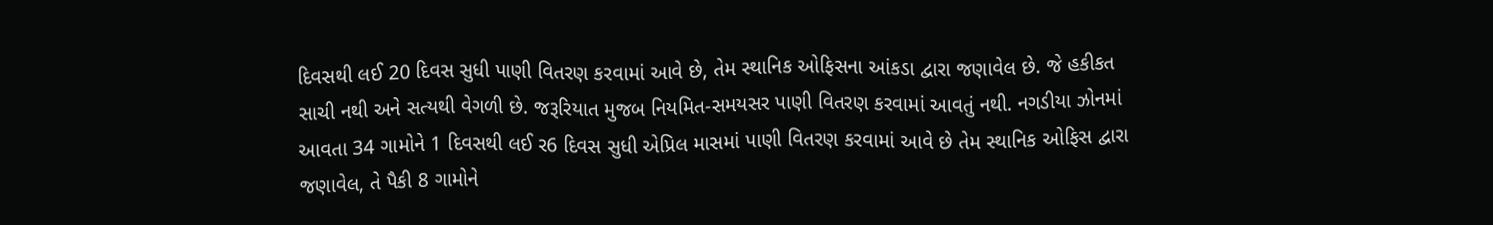દિવસથી લઈ 20 દિવસ સુધી પાણી વિતરણ કરવામાં આવે છે, તેમ સ્થાનિક ઓફિસના આંકડા દ્વારા જણાવેલ છે. જે હકીકત સાચી નથી અને સત્યથી વેગળી છે. જરૂરિયાત મુજબ નિયમિત-સમયસર પાણી વિતરણ કરવામાં આવતું નથી. નગડીયા ઝોનમાં આવતા 34 ગામોને 1 દિવસથી લઈ ર6 દિવસ સુધી એપ્રિલ માસમાં પાણી વિતરણ કરવામાં આવે છે તેમ સ્થાનિક ઓફિસ દ્વારા જણાવેલ, તે પૈકી 8 ગામોને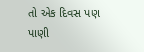તો એક દિવસ પણ પાણી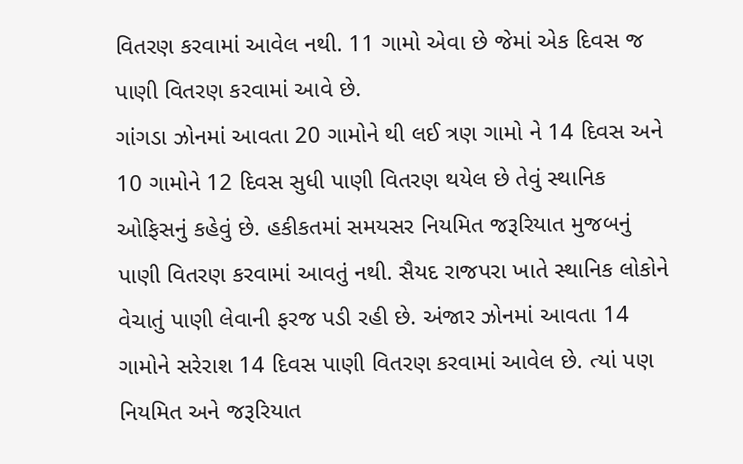વિતરણ કરવામાં આવેલ નથી. 11 ગામો એવા છે જેમાં એક દિવસ જ પાણી વિતરણ કરવામાં આવે છે.
ગાંગડા ઝોનમાં આવતા 20 ગામોને થી લઈ ત્રણ ગામો ને 14 દિવસ અને 10 ગામોને 12 દિવસ સુધી પાણી વિતરણ થયેલ છે તેવું સ્થાનિક ઓફિસનું કહેવું છે. હકીકતમાં સમયસર નિયમિત જરૂરિયાત મુજબનું પાણી વિતરણ કરવામાં આવતું નથી. સૈયદ રાજપરા ખાતે સ્થાનિક લોકોને વેચાતું પાણી લેવાની ફરજ પડી રહી છે. અંજાર ઝોનમાં આવતા 14 ગામોને સરેરાશ 14 દિવસ પાણી વિતરણ કરવામાં આવેલ છે. ત્યાં પણ નિયમિત અને જરૂરિયાત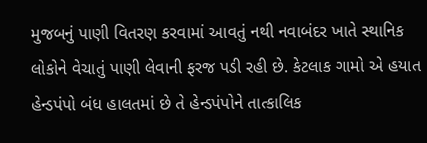મુજબનું પાણી વિતરણ કરવામાં આવતું નથી નવાબંદર ખાતે સ્થાનિક લોકોને વેચાતું પાણી લેવાની ફરજ પડી રહી છે. કેટલાક ગામો એ હયાત હેન્ડપંપો બંધ હાલતમાં છે તે હેન્ડપંપોને તાત્કાલિક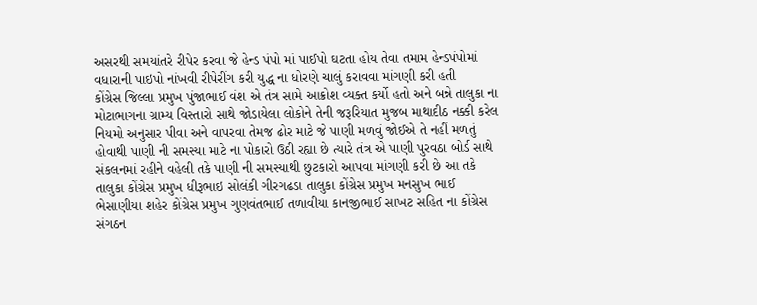અસરથી સમયાંતરે રીપેર કરવા જે હેન્ડ પંપો માં પાઈપો ઘટતા હોય તેવા તમામ હેન્ડપંપોમાં વધારાની પાઇપો નાંખવી રીપેરીંગ કરી યુદ્ધ ના ધોરણે ચાલું કરાવવા માંગણી કરી હતી
કોંગ્રેસ જિલ્લા પ્રમુખ પુંજાભાઈ વંશ એ તંત્ર સામે આક્રોશ વ્યક્ત કર્યો હતો અને બન્ને તાલુકા ના મોટાભાગના ગ્રામ્ય વિસ્તારો સાથે જોડાયેલા લોકોને તેની જરૂરિયાત મુજબ માથાદીઠ નક્કી કરેલ નિયમો અનુસાર પીવા અને વાપરવા તેમજ ઢોર માટે જે પાણી મળવું જોઈએ તે નહીં મળતું હોવાથી પાણી ની સમસ્યા માટે ના પોકારો ઉઠી રહ્યા છે ત્યારે તંત્ર એ પાણી પુરવઠા બોર્ડ સાથે સંકલનમાં રહીને વહેલી તકે પાણી ની સમસ્યાથી છુટકારો આપવા માંગણી કરી છે આ તકે તાલુકા કોંગ્રેસ પ્રમુખ ધીરૂભાઇ સોલંકી ગીરગઢડા તાલુકા કોંગ્રેસ પ્રમુખ મનસુખ ભાઈ ભેસાણીયા શહેર કોંગ્રેસ પ્રમુખ ગુણવંતભાઈ તળાવીયા કાનજીભાઈ સાખટ સહિત ના કોંગ્રેસ સંગઠન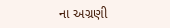ના અગ્રણી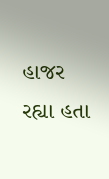હાજર રહ્યા હતા